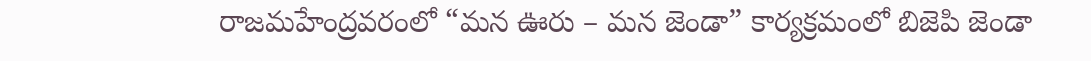రాజమహేంద్రవరంలో “మన ఊరు – మన జెండా” కార్యక్రమంలో బిజెపి జెండా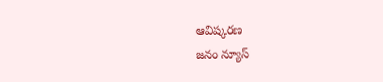ఆవిష్కరణ
జనం న్యూస్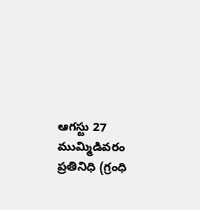ఆగస్టు 27 ముమ్మిడివరం ప్రతినిధి (గ్రంధి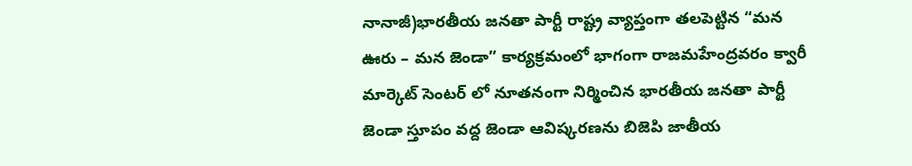నానాజీ)భారతీయ జనతా పార్టీ రాష్ట్ర వ్యాప్తంగా తలపెట్టిన “మన ఊరు – మన జెండా” కార్యక్రమంలో భాగంగా రాజమహేంద్రవరం క్వారీ మార్కెట్ సెంటర్ లో నూతనంగా నిర్మించిన భారతీయ జనతా పార్టీ జెండా స్తూపం వద్ద జెండా ఆవిష్కరణను బిజెపి జాతీయ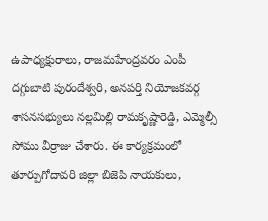ఉపాధ్యక్షురాలు, రాజమహేంద్రవరం ఎంపీ దగ్గుబాటి పురందేశ్వరి, అనపర్తి నియోజకవర్గ శాసనసభ్యులు నల్లమిల్లి రామకృష్ణారెడ్డి, ఎమ్మెల్సీ సోము వీర్రాజు చేశారు. ఈ కార్యక్రమంలో తూర్పుగోదావరి జిల్లా బిజెపి నాయకులు,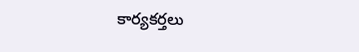కార్యకర్తలు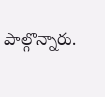పాల్గొన్నారు.